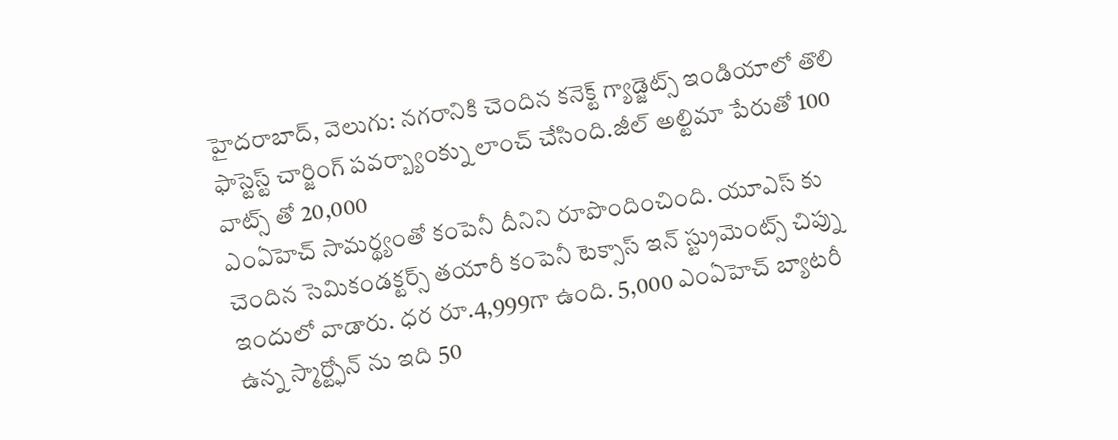హైదరాబాద్, వెలుగు: నగరానికి చెందిన కనెక్ట్ గ్యాడ్జెట్స్ ఇండియాలో తొలి ఫాస్టెస్ట్ చార్జింగ్ పవర్బ్యాంక్ను లాంచ్ చేసింది.జీల్ అల్టిమా పేరుతో 100 వాట్స్ తో 20,000
ఎంఏహెచ్ సామర్థ్యంతో కంపెనీ దీనిని రూపొందించింది. యూఎస్ కు చెందిన సెమికండక్టర్స్ తయారీ కంపెనీ టెక్సాస్ ఇన్ స్ట్రుమెంట్స్ చిప్ను ఇందులో వాడారు. ధర రూ.4,999గా ఉంది. 5,000 ఎంఏహెచ్ బ్యాటరీ ఉన్న స్మార్ట్ఫోన్ ను ఇది 50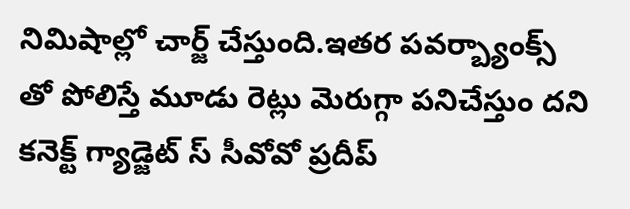నిమిషాల్లో చార్జ్ చేస్తుంది.ఇతర పవర్బ్యాంక్స్ తో పోలిస్తే మూడు రెట్లు మెరుగ్గా పనిచేస్తుం దని కనెక్ట్ గ్యాడ్జెట్ స్ సీవోవో ప్రదీప్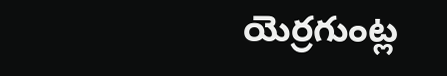యెర్రగుంట్ల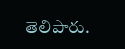తెలిపారు.